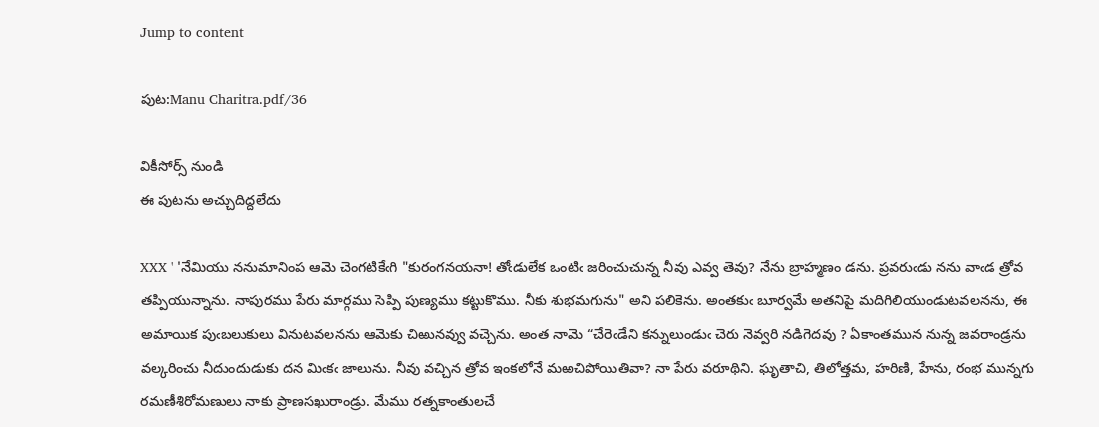Jump to content

పుట:Manu Charitra.pdf/36

వికీసోర్స్ నుండి
ఈ పుటను అచ్చుదిద్దలేదు

XXX ' 'నేమియు ననుమానింప ఆమె చెంగటికేఁగి "కురంగనయనా! తోఁడులేక ఒంటిఁ జరించుచున్న నీవు ఎవ్వ తెవు? నేను బ్రాహ్మణం డను. ప్రవరుఁడు నను వాఁడ త్రోవ తప్పియున్నాను. నాపురము పేరు మార్గము సెప్పి పుణ్యము కట్టుకొము. నీకు శుభమగును" అని పలికెను. అంతకుఁ బూర్వమే అతనిపై మదిగిలియుండుటవలనను, ఈ అమాయిక పుఁబలుకులు వినుటవలనను ఆమెకు చిఱునవ్వు వచ్చెను. అంత నామె “చేరెఁడేని కన్నులుండుఁ చెరు నెవ్వరి నడిగెదవు ? ఏకాంతమున నున్న జవరాండ్రను వల్కరించు నీదుందుడుకు దన మిఁకఁ జాలును. నీవు వచ్చిన త్రోవ ఇంకలోనే మఱచిపోయితివా? నా పేరు వరూథిని. ఘృతాచి, తిలోత్తమ, హరిణి, హేను, రంభ మున్నగు రమణీశిరోమణులు నాకు ప్రాణసఖురాండ్రు. మేము రత్నకాంతులచే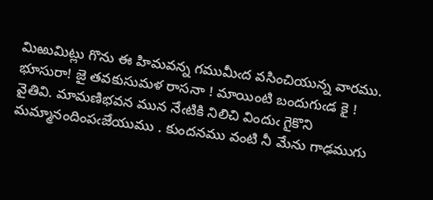మిఱుమిట్లు గొను ఈ హిమవన్న గముమీఁద వసించియున్న వారము. భూసురా! జై తవకుసుమళ రాసనా ! మాయింటి బందుగుఁడ కై ! వైతివి. మామణిభవన మున నేఁటికి నిలిచి విందుఁ గైకొని మమ్మానందింపఁజేయుము . కుందనము వంటి నీ మేను గాఢముగు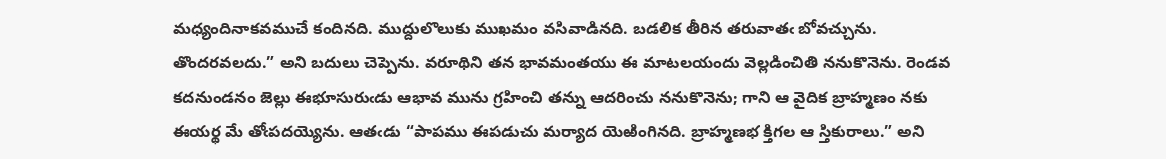మధ్యందినాకవముచే కందినది. ముద్దులొలుకు ముఖమం వసివాడినది. బడలిక తీరిన తరువాతఁ బోవచ్చును. తొందరవలదు.” అని బదులు చెప్పెను. వరూథిని తన భావమంతయు ఈ మాటలయందు వెల్లడించితి ననుకొనెను. రెండవ కదనుండనం జెల్లు ఈభూసురుఁడు ఆభావ మును గ్రహించి తన్ను ఆదరించు ననుకొనెను; గాని ఆ వైదిక బ్రాహ్మణం నకు ఈయర్థ మే తోఁపదయ్యెను. ఆతఁడు “పాపము ఈపడుచు మర్యాద యెఱింగినది. బ్రాహ్మణభ క్తిగల ఆ స్తికురాలు.” అని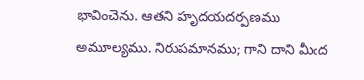భావించెను. ఆతని హృదయదర్పణము అమూల్యము. నిరుపమానము; గాని దాని మీఁద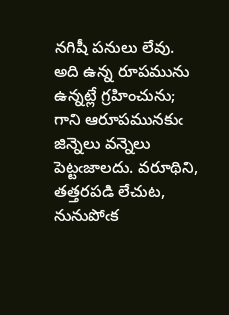నగిషీ పనులు లేవు. అది ఉన్న రూపమును ఉన్నట్లే గ్రహించును; గాని ఆరూపమునకుఁ జిన్నెలు వన్నెలు పెట్టఁజాలదు. వరూథిని, తత్తరపడి లేచుట, నునుపోఁక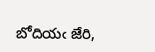బోదియఁ జేరి,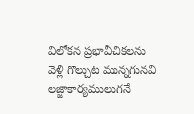విలోకన ప్రభావీచికలను వెళ్లి గొల్చుట మున్నగునవి లజ్జాకార్యములుగనే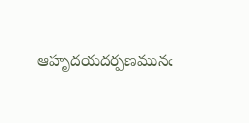ఆహృదయదర్పణమునఁ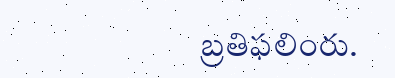బ్రతిఫలింరు.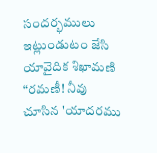సందర్భములు ఇట్లుండుటం జేసి యావైదిక శిఖామణి “రమణీ! నీవు చూసిన 'యాదరము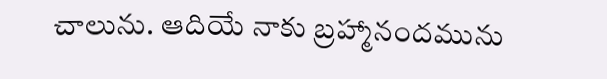చాలును. ఆదియే నాకు బ్రహ్మానందమును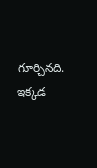గూర్చినది. ఇక్కడ